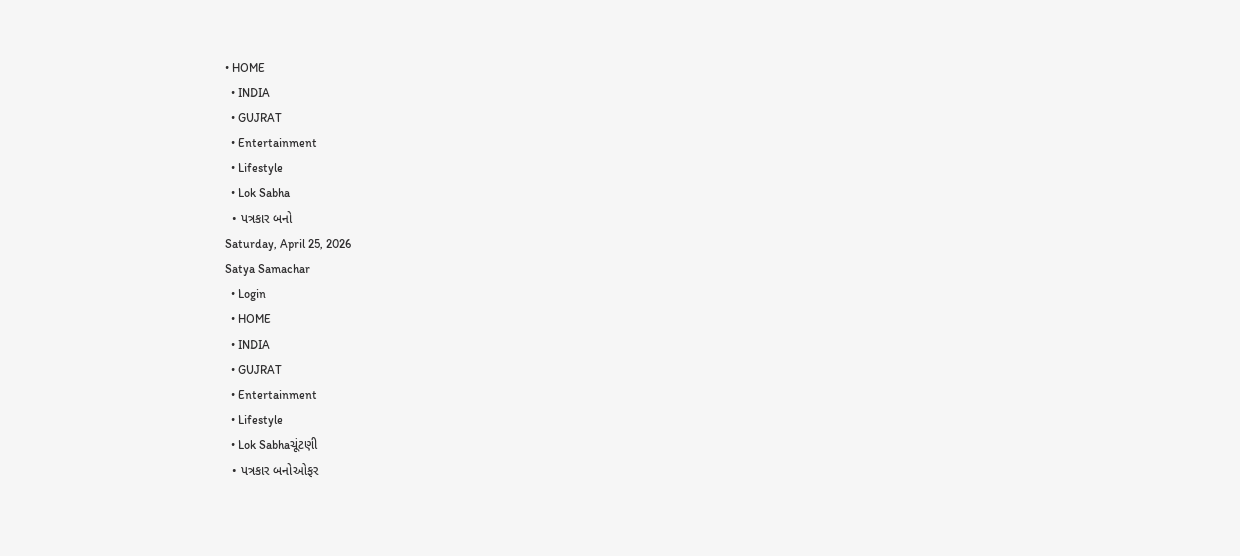• HOME
  • INDIA
  • GUJRAT
  • Entertainment
  • Lifestyle
  • Lok Sabha
  • પત્રકાર બનો
Saturday, April 25, 2026
Satya Samachar
  • Login
  • HOME
  • INDIA
  • GUJRAT
  • Entertainment
  • Lifestyle
  • Lok Sabhaચૂંટણી
  • પત્રકાર બનોઓફર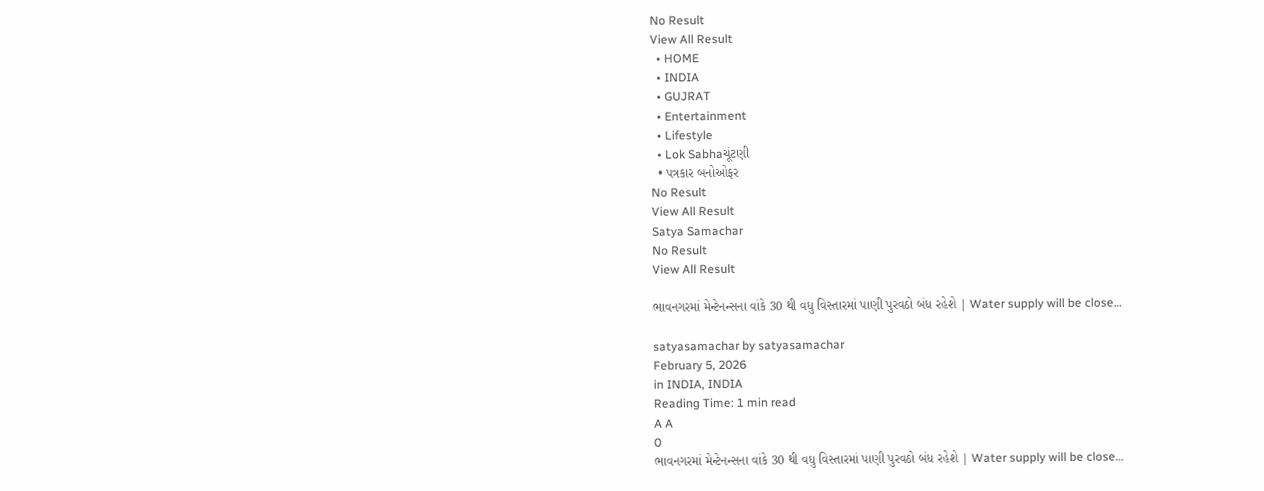No Result
View All Result
  • HOME
  • INDIA
  • GUJRAT
  • Entertainment
  • Lifestyle
  • Lok Sabhaચૂંટણી
  • પત્રકાર બનોઓફર
No Result
View All Result
Satya Samachar
No Result
View All Result

ભાવનગરમાં મેન્ટેનન્સના વાંકે 30 થી વધુ વિસ્તારમાં પાણી પુરવઠો બંધ રહેશે | Water supply will be close…

satyasamachar by satyasamachar
February 5, 2026
in INDIA, INDIA
Reading Time: 1 min read
A A
0
ભાવનગરમાં મેન્ટેનન્સના વાંકે 30 થી વધુ વિસ્તારમાં પાણી પુરવઠો બંધ રહેશે | Water supply will be close…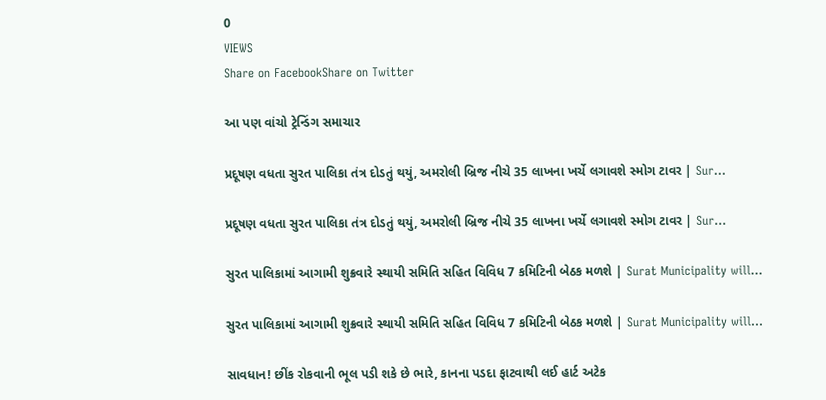0
VIEWS
Share on FacebookShare on Twitter

આ પણ વાંચો ટ્રેન્ડિંગ સમાચાર

પ્રદૂષણ વધતા સુરત પાલિકા તંત્ર દોડતું થયું, અમરોલી બ્રિજ નીચે 35 લાખના ખર્ચે લગાવશે સ્મોગ ટાવર | Sur…

પ્રદૂષણ વધતા સુરત પાલિકા તંત્ર દોડતું થયું, અમરોલી બ્રિજ નીચે 35 લાખના ખર્ચે લગાવશે સ્મોગ ટાવર | Sur…

સુરત પાલિકામાં આગામી શુક્રવારે સ્થાયી સમિતિ સહિત વિવિધ 7 કમિટિની બેઠક મળશે | Surat Municipality will…

સુરત પાલિકામાં આગામી શુક્રવારે સ્થાયી સમિતિ સહિત વિવિધ 7 કમિટિની બેઠક મળશે | Surat Municipality will…

સાવધાન! છીંક રોકવાની ભૂલ પડી શકે છે ભારે, કાનના પડદા ફાટવાથી લઈ હાર્ટ અટેક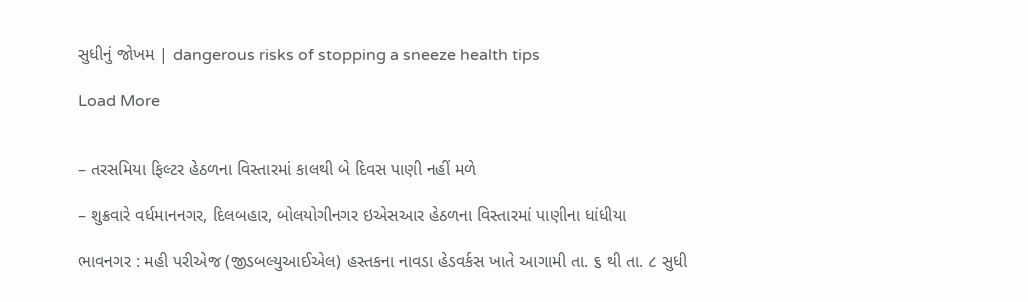સુધીનું જોખમ | dangerous risks of stopping a sneeze health tips

Load More


– તરસમિયા ફિલ્ટર હેઠળના વિસ્તારમાં કાલથી બે દિવસ પાણી નહીં મળે

– શુક્રવારે વર્ધમાનનગર, દિલબહાર, બોલયોગીનગર ઇએસઆર હેઠળના વિસ્તારમાં પાણીના ધાંધીયા

ભાવનગર : મહી પરીએજ (જીડબલ્યુઆઈએલ) હસ્તકના નાવડા હેડવર્કસ ખાતે આગામી તા. ૬ થી તા. ૮ સુધી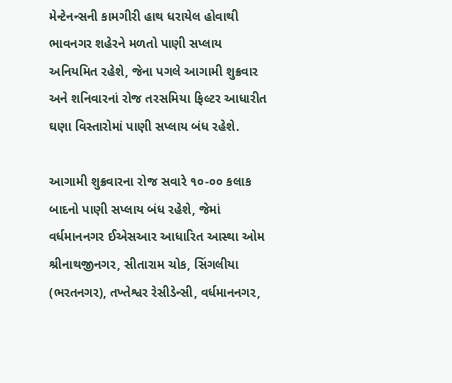મેન્ટેનન્સની કામગીરી હાથ ધરાયેલ હોવાથી ભાવનગર શહેરને મળતો પાણી સપ્લાય અનિયમિત રહેશે, જેના પગલે આગામી શુક્રવાર અને શનિવારનાં રોજ તરસમિયા ફિલ્ટર આધારીત ઘણા વિસ્તારોમાં પાણી સપ્લાય બંધ રહેશે.

આગામી શુક્રવારના રોજ સવારે ૧૦-૦૦ કલાક બાદનો પાણી સપ્લાય બંધ રહેશે, જેમાં વર્ધમાનનગર ઈએસઆર આધારિત આસ્થા ઓમ શ્રીનાથજીનગર, સીતારામ ચોક, સિંગલીયા (ભરતનગર), તખ્તેશ્વર રેસીડેન્સી, વર્ધમાનનગર,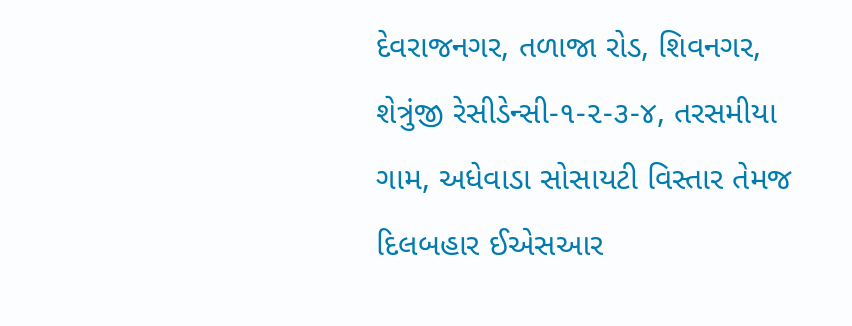દેવરાજનગર, તળાજા રોડ, શિવનગર, શેત્રુંજી રેસીડેન્સી-૧-૨-૩-૪, તરસમીયા ગામ, અધેવાડા સોસાયટી વિસ્તાર તેમજ દિલબહાર ઈએસઆર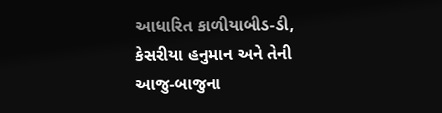આધારિત કાળીયાબીડ-ડી, કેસરીયા હનુમાન અને તેની આજુ-બાજુના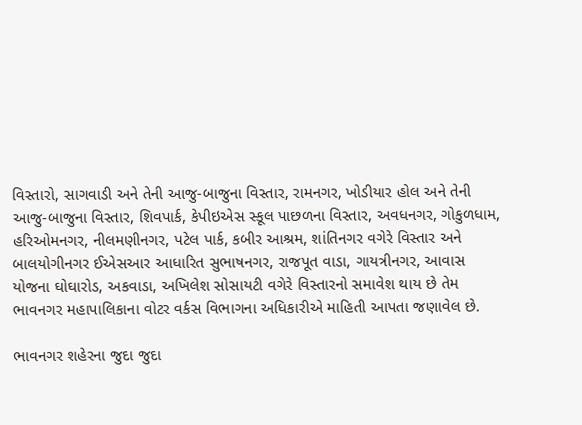વિસ્તારો, સાગવાડી અને તેની આજુ-બાજુના વિસ્તાર, રામનગર, ખોડીયાર હોલ અને તેની આજુ-બાજુના વિસ્તાર, શિવપાર્ક, કેપીઇએસ સ્કૂલ પાછળના વિસ્તાર, અવધનગર, ગોકુળધામ, હરિઓમનગર, નીલમણીનગર, પટેલ પાર્ક, કબીર આશ્રમ, શાંતિનગર વગેરે વિસ્તાર અને બાલયોગીનગર ઈએસઆર આધારિત સુભાષનગર, રાજપૂત વાડા, ગાયત્રીનગર, આવાસ યોજના ઘોઘારોડ, અકવાડા, અખિલેશ સોસાયટી વગેરે વિસ્તારનો સમાવેશ થાય છે તેમ ભાવનગર મહાપાલિકાના વોટર વર્કસ વિભાગના અધિકારીએ માહિતી આપતા જણાવેલ છે.

ભાવનગર શહેરના જુદા જુદા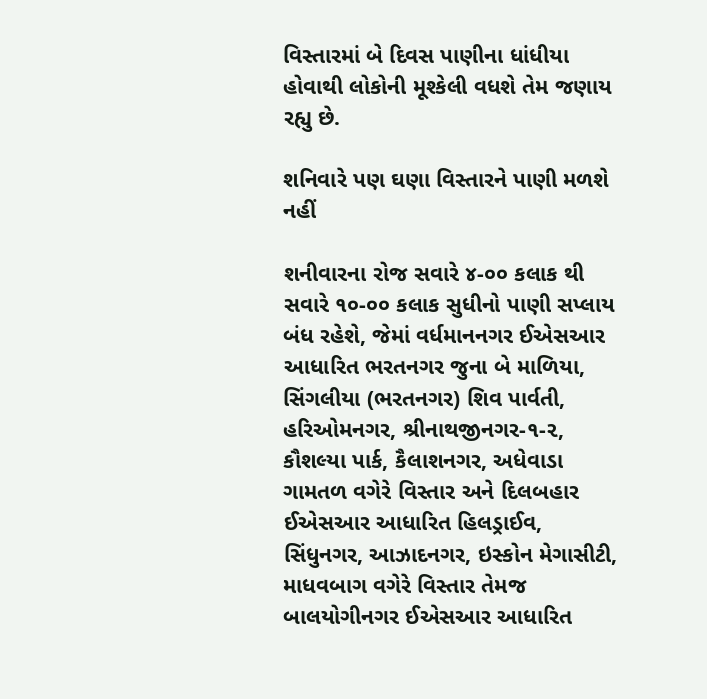વિસ્તારમાં બે દિવસ પાણીના ધાંધીયા હોવાથી લોકોની મૂશ્કેલી વધશે તેમ જણાય રહ્યુ છે.

શનિવારે પણ ઘણા વિસ્તારને પાણી મળશે નહીં

શનીવારના રોજ સવારે ૪-૦૦ કલાક થી સવારે ૧૦-૦૦ કલાક સુધીનો પાણી સપ્લાય બંધ રહેશે, જેમાં વર્ધમાનનગર ઈએસઆર આધારિત ભરતનગર જુના બે માળિયા, સિંગલીયા (ભરતનગર) શિવ પાર્વતી, હરિઓમનગર, શ્રીનાથજીનગર-૧-૨, કૌશલ્યા પાર્ક, કૈલાશનગર, અધેવાડા ગામતળ વગેરે વિસ્તાર અને દિલબહાર ઈએસઆર આધારિત હિલડ્રાઈવ, સિંધુનગર, આઝાદનગર, ઇસ્કોન મેગાસીટી, માધવબાગ વગેરે વિસ્તાર તેમજ બાલયોગીનગર ઈએસઆર આધારિત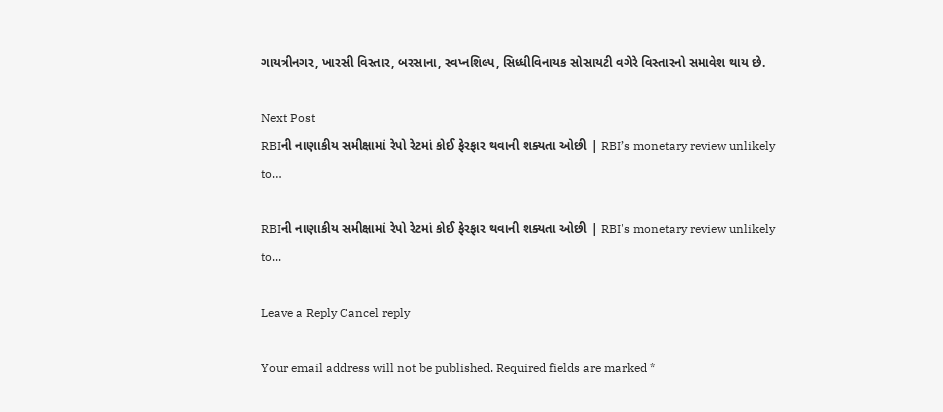ગાયત્રીનગર, ખારસી વિસ્તાર, બરસાના, સ્વપ્નશિલ્પ, સિધ્ધીવિનાયક સોસાયટી વગેરે વિસ્તારનો સમાવેશ થાય છે.

Next Post
RBIની નાણાકીય સમીક્ષામાં રેપો રેટમાં કોઈ ફેરફાર થવાની શક્યતા ઓછી | RBI’s monetary review unlikely to…

RBIની નાણાકીય સમીક્ષામાં રેપો રેટમાં કોઈ ફેરફાર થવાની શક્યતા ઓછી | RBI's monetary review unlikely to...

Leave a Reply Cancel reply

Your email address will not be published. Required fields are marked *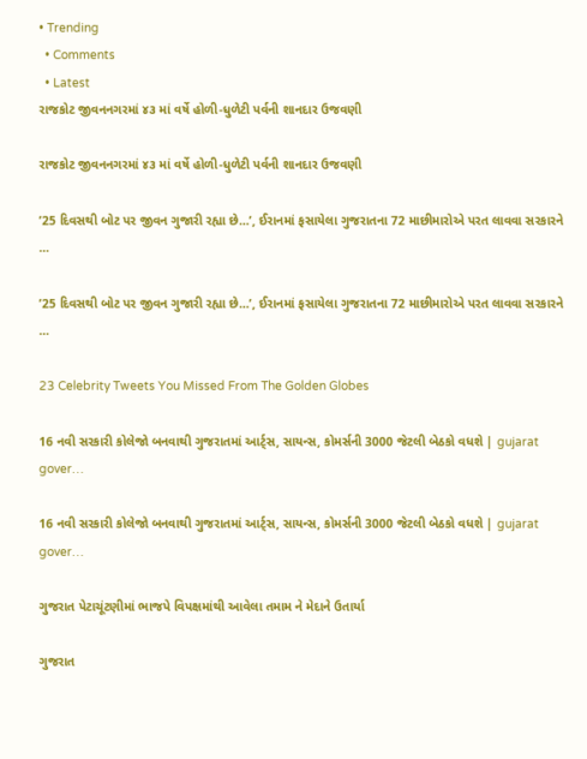• Trending
  • Comments
  • Latest
રાજકોટ જીવનનગરમાં ૪૩ માં વર્ષે હોળી-ધુળેટી પર્વની શાનદાર ઉજવણી

રાજકોટ જીવનનગરમાં ૪૩ માં વર્ષે હોળી-ધુળેટી પર્વની શાનદાર ઉજવણી

’25 દિવસથી બોટ પર જીવન ગુજારી રહ્યા છે…’, ઈરાનમાં ફસાયેલા ગુજરાતના 72 માછીમારોએ પરત લાવવા સરકારને …

’25 દિવસથી બોટ પર જીવન ગુજારી રહ્યા છે…’, ઈરાનમાં ફસાયેલા ગુજરાતના 72 માછીમારોએ પરત લાવવા સરકારને …

23 Celebrity Tweets You Missed From The Golden Globes

16 નવી સરકારી કોલેજો બનવાથી ગુજરાતમાં આર્ટ્સ, સાયન્સ, કોમર્સની 3000 જેટલી બેઠકો વધશે | gujarat gover…

16 નવી સરકારી કોલેજો બનવાથી ગુજરાતમાં આર્ટ્સ, સાયન્સ, કોમર્સની 3000 જેટલી બેઠકો વધશે | gujarat gover…

ગુજરાત પેટાચૂંટણીમાં ભાજપે વિપક્ષમાંથી આવેલા તમામ ને મેદાને ઉતાર્યા

ગુજરાત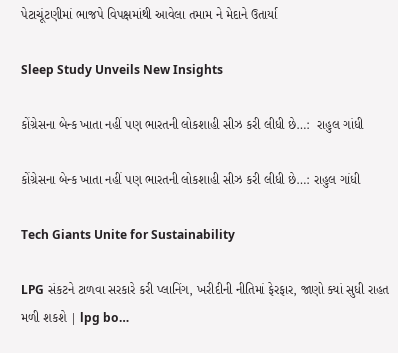પેટાચૂંટણીમાં ભાજપે વિપક્ષમાંથી આવેલા તમામ ને મેદાને ઉતાર્યા

Sleep Study Unveils New Insights

કોંગ્રેસના બેન્ક ખાતા નહીં પણ ભારતની લોકશાહી સીઝ કરી લીધી છે…:  રાહુલ ગાંધી

કોંગ્રેસના બેન્ક ખાતા નહીં પણ ભારતની લોકશાહી સીઝ કરી લીધી છે…: રાહુલ ગાંધી

Tech Giants Unite for Sustainability

LPG સંકટને ટાળવા સરકારે કરી પ્લાનિંગ, ખરીદીની નીતિમાં ફેરફાર, જાણો ક્યાં સુધી રાહત મળી શકશે | lpg bo…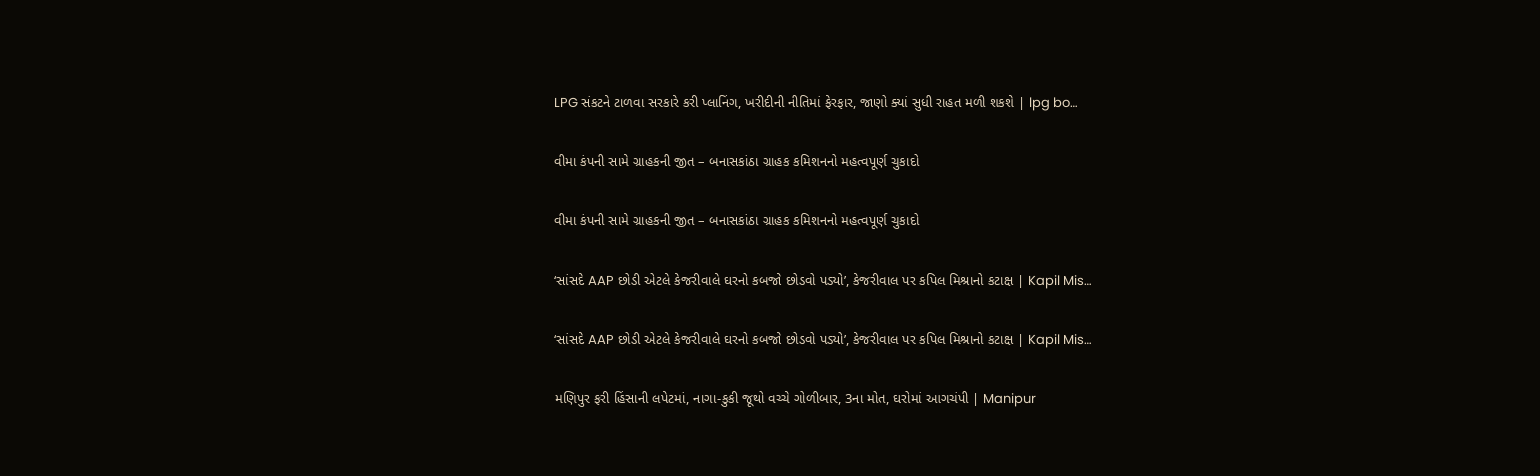LPG સંકટને ટાળવા સરકારે કરી પ્લાનિંગ, ખરીદીની નીતિમાં ફેરફાર, જાણો ક્યાં સુધી રાહત મળી શકશે | lpg bo…

વીમા કંપની સામે ગ્રાહકની જીત – બનાસકાંઠા ગ્રાહક કમિશનનો મહત્વપૂર્ણ ચુકાદો

વીમા કંપની સામે ગ્રાહકની જીત – બનાસકાંઠા ગ્રાહક કમિશનનો મહત્વપૂર્ણ ચુકાદો

‘સાંસદે AAP છોડી એટલે કેજરીવાલે ઘરનો કબજો છોડવો પડ્યો’, કેજરીવાલ પર કપિલ મિશ્રાનો કટાક્ષ | Kapil Mis…

‘સાંસદે AAP છોડી એટલે કેજરીવાલે ઘરનો કબજો છોડવો પડ્યો’, કેજરીવાલ પર કપિલ મિશ્રાનો કટાક્ષ | Kapil Mis…

મણિપુર ફરી હિંસાની લપેટમાં, નાગા-કુકી જૂથો વચ્ચે ગોળીબાર, 3ના મોત, ઘરોમાં આગચંપી | Manipur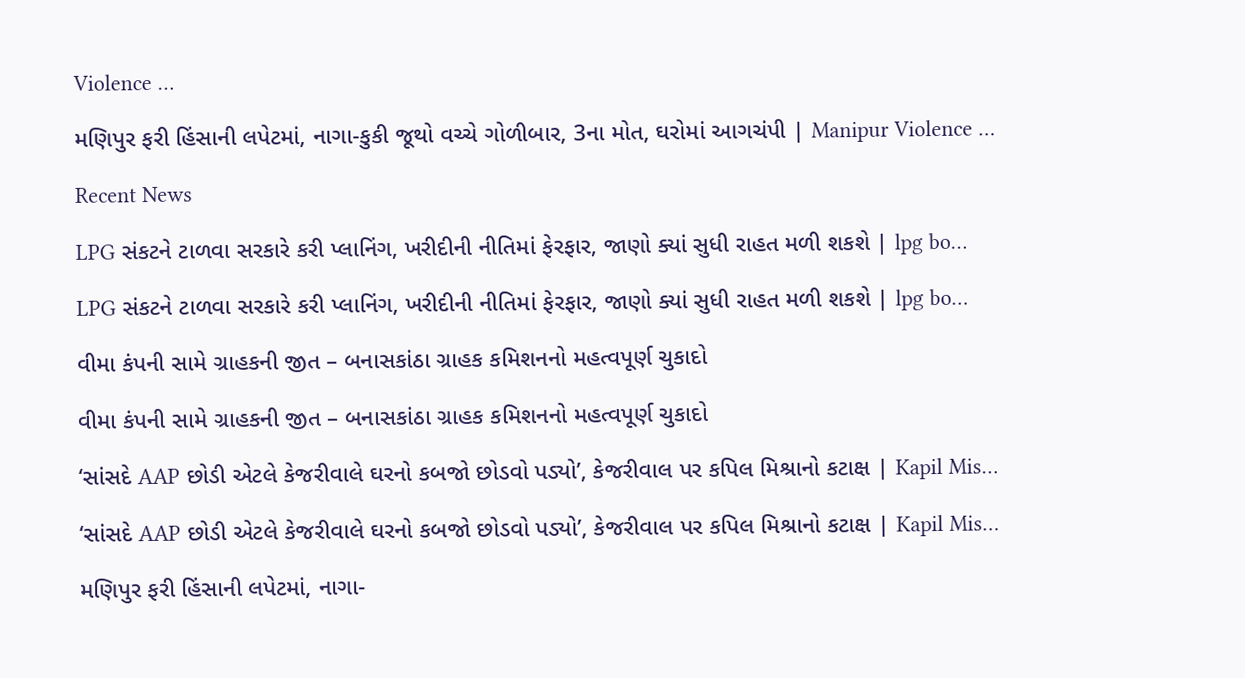Violence …

મણિપુર ફરી હિંસાની લપેટમાં, નાગા-કુકી જૂથો વચ્ચે ગોળીબાર, 3ના મોત, ઘરોમાં આગચંપી | Manipur Violence …

Recent News

LPG સંકટને ટાળવા સરકારે કરી પ્લાનિંગ, ખરીદીની નીતિમાં ફેરફાર, જાણો ક્યાં સુધી રાહત મળી શકશે | lpg bo…

LPG સંકટને ટાળવા સરકારે કરી પ્લાનિંગ, ખરીદીની નીતિમાં ફેરફાર, જાણો ક્યાં સુધી રાહત મળી શકશે | lpg bo…

વીમા કંપની સામે ગ્રાહકની જીત – બનાસકાંઠા ગ્રાહક કમિશનનો મહત્વપૂર્ણ ચુકાદો

વીમા કંપની સામે ગ્રાહકની જીત – બનાસકાંઠા ગ્રાહક કમિશનનો મહત્વપૂર્ણ ચુકાદો

‘સાંસદે AAP છોડી એટલે કેજરીવાલે ઘરનો કબજો છોડવો પડ્યો’, કેજરીવાલ પર કપિલ મિશ્રાનો કટાક્ષ | Kapil Mis…

‘સાંસદે AAP છોડી એટલે કેજરીવાલે ઘરનો કબજો છોડવો પડ્યો’, કેજરીવાલ પર કપિલ મિશ્રાનો કટાક્ષ | Kapil Mis…

મણિપુર ફરી હિંસાની લપેટમાં, નાગા-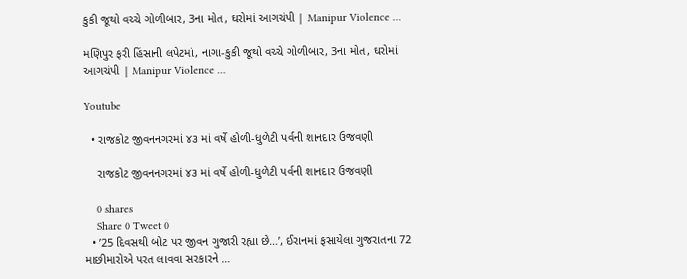કુકી જૂથો વચ્ચે ગોળીબાર, 3ના મોત, ઘરોમાં આગચંપી | Manipur Violence …

મણિપુર ફરી હિંસાની લપેટમાં, નાગા-કુકી જૂથો વચ્ચે ગોળીબાર, 3ના મોત, ઘરોમાં આગચંપી | Manipur Violence …

Youtube

  • રાજકોટ જીવનનગરમાં ૪૩ માં વર્ષે હોળી-ધુળેટી પર્વની શાનદાર ઉજવણી

    રાજકોટ જીવનનગરમાં ૪૩ માં વર્ષે હોળી-ધુળેટી પર્વની શાનદાર ઉજવણી

    0 shares
    Share 0 Tweet 0
  • ’25 દિવસથી બોટ પર જીવન ગુજારી રહ્યા છે…’, ઈરાનમાં ફસાયેલા ગુજરાતના 72 માછીમારોએ પરત લાવવા સરકારને …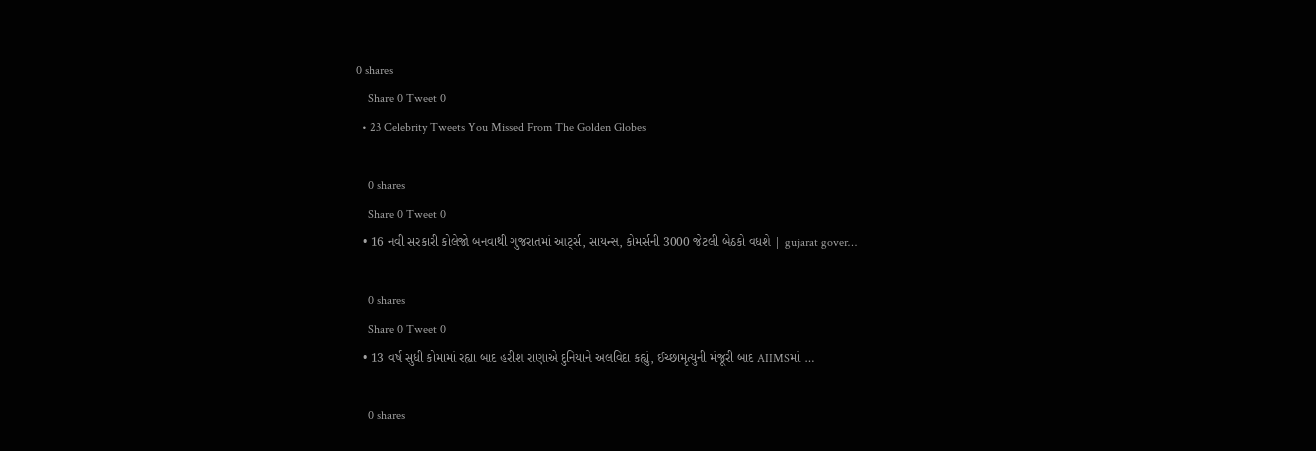0 shares
    Share 0 Tweet 0
  • 23 Celebrity Tweets You Missed From The Golden Globes

    0 shares
    Share 0 Tweet 0
  • 16 નવી સરકારી કોલેજો બનવાથી ગુજરાતમાં આર્ટ્સ, સાયન્સ, કોમર્સની 3000 જેટલી બેઠકો વધશે | gujarat gover…

    0 shares
    Share 0 Tweet 0
  • 13 વર્ષ સુધી કોમામાં રહ્યા બાદ હરીશ રાણાએ દુનિયાને અલવિદા કહ્યું, ઈચ્છામૃત્યુની મંજૂરી બાદ AIIMSમાં …

    0 shares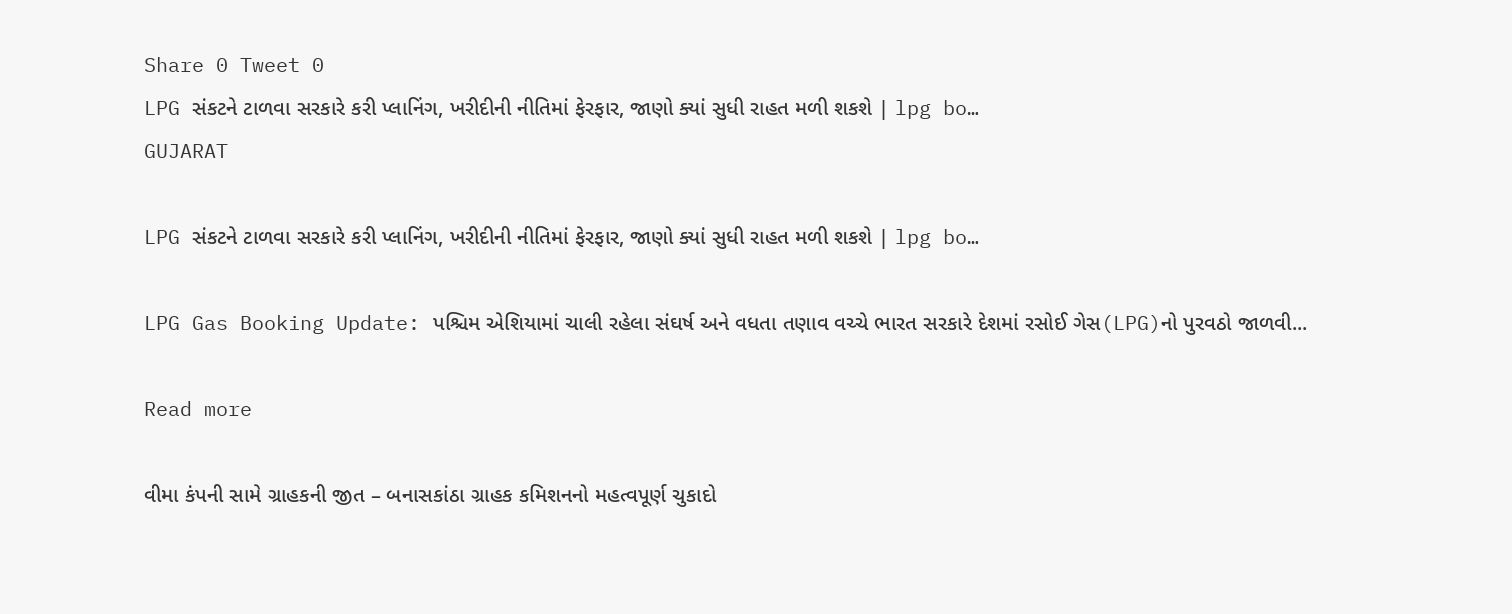Share 0 Tweet 0
LPG સંકટને ટાળવા સરકારે કરી પ્લાનિંગ, ખરીદીની નીતિમાં ફેરફાર, જાણો ક્યાં સુધી રાહત મળી શકશે | lpg bo…
GUJARAT

LPG સંકટને ટાળવા સરકારે કરી પ્લાનિંગ, ખરીદીની નીતિમાં ફેરફાર, જાણો ક્યાં સુધી રાહત મળી શકશે | lpg bo…

LPG Gas Booking Update: પશ્ચિમ એશિયામાં ચાલી રહેલા સંઘર્ષ અને વધતા તણાવ વચ્ચે ભારત સરકારે દેશમાં રસોઈ ગેસ(LPG)નો પુરવઠો જાળવી...

Read more

વીમા કંપની સામે ગ્રાહકની જીત – બનાસકાંઠા ગ્રાહક કમિશનનો મહત્વપૂર્ણ ચુકાદો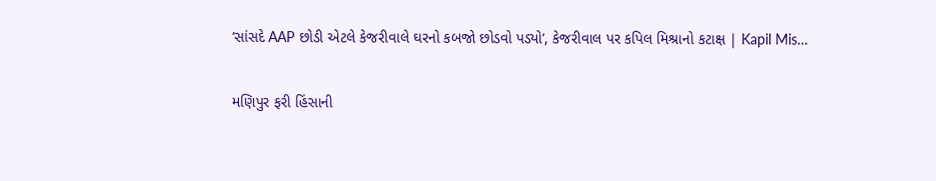‘સાંસદે AAP છોડી એટલે કેજરીવાલે ઘરનો કબજો છોડવો પડ્યો’, કેજરીવાલ પર કપિલ મિશ્રાનો કટાક્ષ | Kapil Mis…

મણિપુર ફરી હિંસાની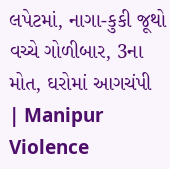લપેટમાં, નાગા-કુકી જૂથો વચ્ચે ગોળીબાર, 3ના મોત, ઘરોમાં આગચંપી | Manipur Violence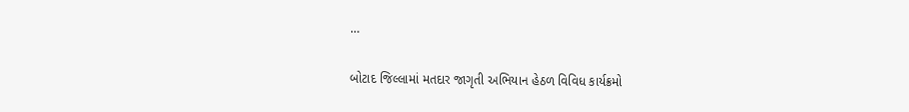…

બોટાદ જિલ્લામાં મતદાર જાગૃતી અભિયાન હેઠળ વિવિધ કાર્યક્રમો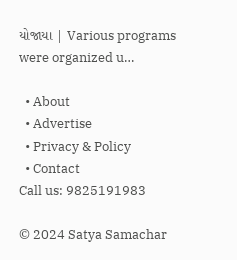યોજાયા | Various programs were organized u…

  • About
  • Advertise
  • Privacy & Policy
  • Contact
Call us: 9825191983

© 2024 Satya Samachar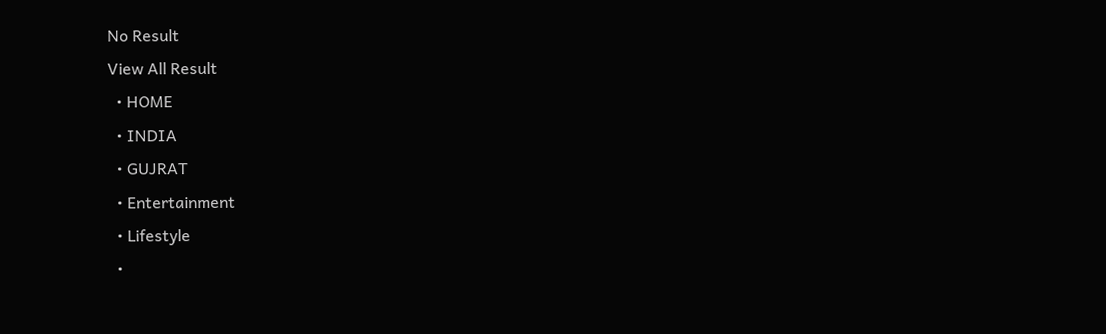No Result
View All Result
  • HOME
  • INDIA
  • GUJRAT
  • Entertainment
  • Lifestyle
  •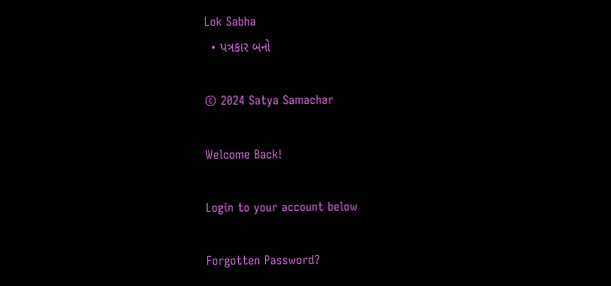Lok Sabha
  • પત્રકાર બનો

© 2024 Satya Samachar

Welcome Back!

Login to your account below

Forgotten Password?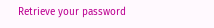Retrieve your password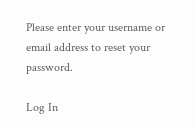Please enter your username or email address to reset your password.

Log In